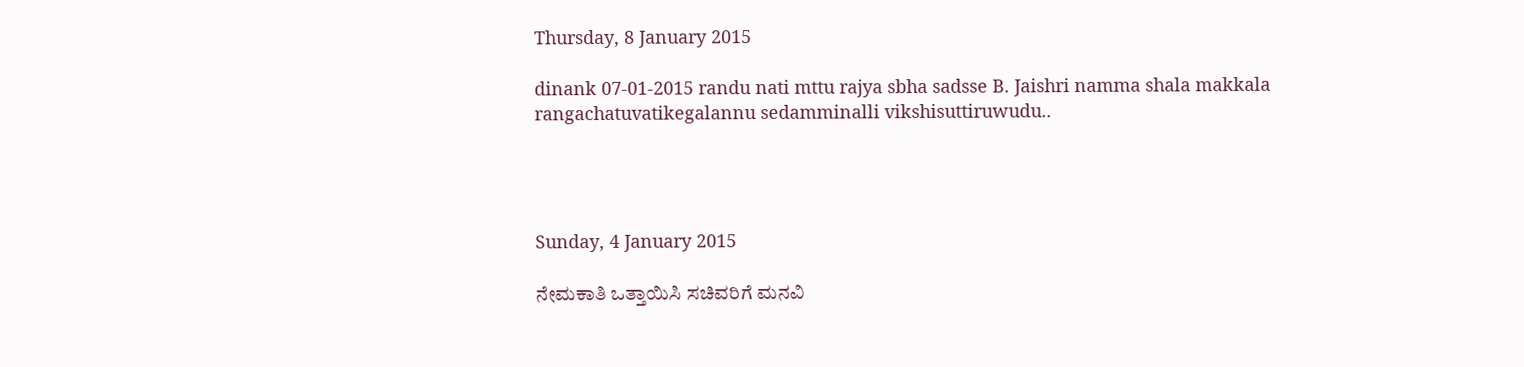Thursday, 8 January 2015

dinank 07-01-2015 randu nati mttu rajya sbha sadsse B. Jaishri namma shala makkala rangachatuvatikegalannu sedamminalli vikshisuttiruwudu..




Sunday, 4 January 2015

ನೇಮಕಾತಿ ಒತ್ತಾಯಿಸಿ ಸಚಿವರಿಗೆ ಮನವಿ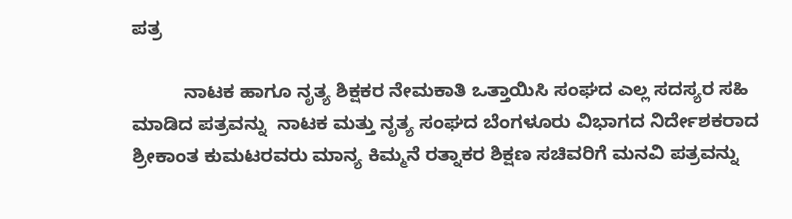ಪತ್ರ

          ನಾಟಕ ಹಾಗೂ ನೃತ್ಯ ಶಿಕ್ಷಕರ ನೇಮಕಾತಿ ಒತ್ತಾಯಿಸಿ ಸಂಘದ ಎಲ್ಲ ಸದಸ್ಯರ ಸಹಿ ಮಾಡಿದ ಪತ್ರವನ್ನು  ನಾಟಕ ಮತ್ತು ನೃತ್ಯ ಸಂಘದ ಬೆಂಗಳೂರು ವಿಭಾಗದ ನಿರ್ದೇಶಕರಾದ ಶ್ರೀಕಾಂತ ಕುಮಟರವರು ಮಾನ್ಯ ಕಿಮ್ಮನೆ ರತ್ನಾಕರ ಶಿಕ್ಷಣ ಸಚಿವರಿಗೆ ಮನವಿ ಪತ್ರವನ್ನು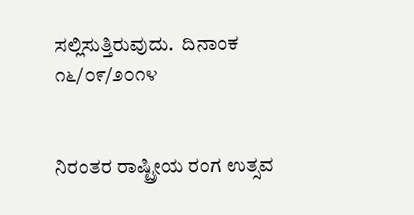ಸಲ್ಲಿಸುತ್ತಿರುವುದು.  ದಿನಾಂಕ ೧೬/೦೯/೨೦೧೪


ನಿರಂತರ ರಾಷ್ಟ್ರೀಯ ರಂಗ ಉತ್ಸವ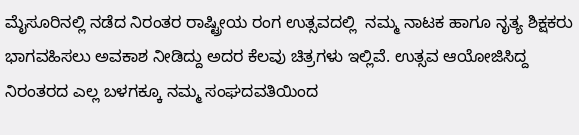ಮೈಸೂರಿನಲ್ಲಿ ನಡೆದ ನಿರಂತರ ರಾಷ್ಟ್ರೀಯ ರಂಗ ಉತ್ಸವದಲ್ಲಿ  ನಮ್ಮ ನಾಟಕ ಹಾಗೂ ನೃತ್ಯ ಶಿಕ್ಷಕರು ಭಾಗವಹಿಸಲು ಅವಕಾಶ ನೀಡಿದ್ದು ಅದರ ಕೆಲವು ಚಿತ್ರಗಳು ಇಲ್ಲಿವೆ. ಉತ್ಸವ ಆಯೋಜಿಸಿದ್ದ  ನಿರಂತರದ ಎಲ್ಲ ಬಳಗಕ್ಕೂ ನಮ್ಮ ಸಂಘದವತಿಯಿಂದ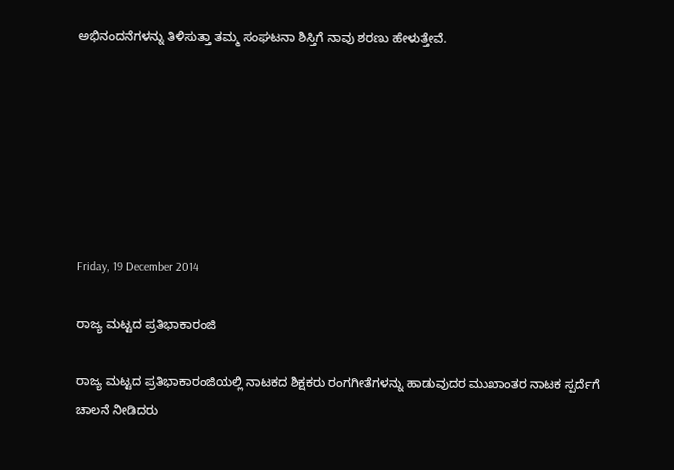ಅಭಿನಂದನೆಗಳನ್ನು ತಿಳಿಸುತ್ತಾ ತಮ್ಮ ಸಂಘಟನಾ ಶಿಸ್ತಿಗೆ ನಾವು ಶರಣು ಹೇಳುತ್ತೇವೆ.







Friday, 19 December 2014

ರಾಜ್ಯ ಮಟ್ಟದ ಪ್ರತಿಭಾಕಾರಂಜಿ

ರಾಜ್ಯ ಮಟ್ಟದ ಪ್ರತಿಭಾಕಾರಂಜಿಯಲ್ಲಿ ನಾಟಕದ ಶಿಕ್ಷಕರು ರಂಗಗೀತೆಗಳನ್ನು ಹಾಡುವುದರ ಮುಖಾಂತರ ನಾಟಕ ಸ್ಪರ್ದೆಗೆ ಚಾಲನೆ ನೀಡಿದರು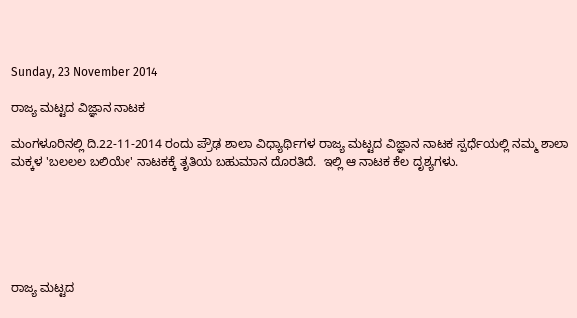Sunday, 23 November 2014

ರಾಜ್ಯ ಮಟ್ಟದ ವಿಜ್ಞಾನ ನಾಟಕ

ಮಂಗಳೂರಿನಲ್ಲಿ ದಿ.22-11-2014 ರಂದು ಪ್ರೌಢ ಶಾಲಾ ವಿಧ್ಯಾರ್ಥಿಗಳ ರಾಜ್ಯ ಮಟ್ಟದ ವಿಜ್ಞಾನ ನಾಟಕ ಸ್ಪರ್ಧೆಯಲ್ಲಿ ನಮ್ಮ ಶಾಲಾ ಮಕ್ಕಳ 'ಬಲಲಲ ಬಲಿಯೇ' ನಾಟಕಕ್ಕೆ ತೃತಿಯ ಬಹುಮಾನ ದೊರತಿದೆ.  ಇಲ್ಲಿ ಆ ನಾಟಕ ಕೆಲ ದೃಶ್ಯಗಳು.






ರಾಜ್ಯ ಮಟ್ಟದ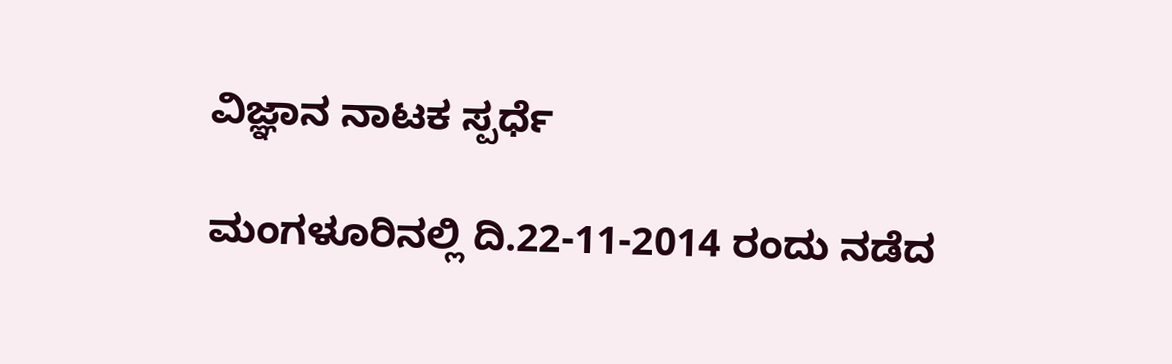ವಿಜ್ಞಾನ ನಾಟಕ ಸ್ಪರ್ಧೆ

ಮಂಗಳೂರಿನಲ್ಲಿ ದಿ.22-11-2014 ರಂದು ನಡೆದ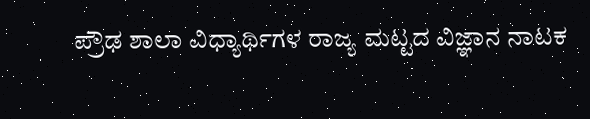ಪ್ರೌಢ ಶಾಲಾ ವಿಧ್ಯಾರ್ಥಿಗಳ ರಾಜ್ಯ ಮಟ್ಟದ ವಿಜ್ಞಾನ ನಾಟಕ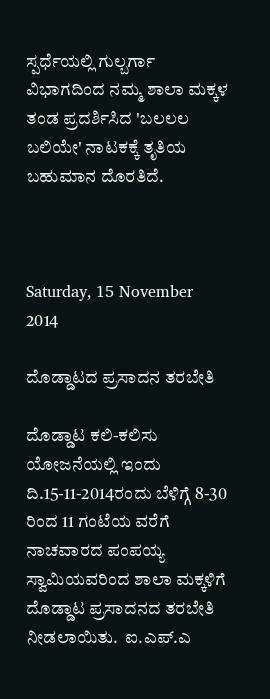ಸ್ಪರ್ಧೆಯಲ್ಲಿ ಗುಲ್ಬರ್ಗಾ ವಿಭಾಗದಿಂದ ನಮ್ಮ ಶಾಲಾ ಮಕ್ಕಳ ತಂಡ ಪ್ರದರ್ಶಿಸಿದ 'ಬಲಲಲ ಬಲಿಯೇ' ನಾಟಕಕ್ಕೆ ತೃತಿಯ ಬಹುಮಾನ ದೊರತಿದೆ.



Saturday, 15 November 2014

ದೊಡ್ಡಾಟದ ಪ್ರಸಾದನ ತರಬೇತಿ

ದೊಡ್ಡಾಟ ಕಲಿ-ಕಲಿಸು ಯೋಜನೆಯಲ್ಲಿ ಇಂದು ದಿ.15-11-2014ರಂದು ಬೆಳಿಗ್ಗೆ 8-30 ರಿಂದ 11 ಗಂಟೆಯ ವರೆಗೆ ನಾಚವಾರದ ಪಂಪಯ್ಯ ಸ್ವಾಮಿಯವರಿಂದ ಶಾಲಾ ಮಕ್ಕಳಿಗೆ ದೊಡ್ಡಾಟ ಪ್ರಸಾದನದ ತರಬೇತಿ ನೀಡಲಾಯಿತು.  ಐ.ಎಪ್.ಎ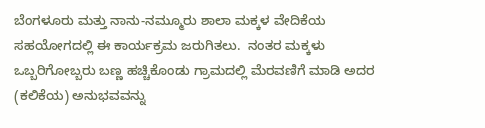ಬೆಂಗಳೂರು ಮತ್ತು ನಾನು-ನಮ್ಮೂರು ಶಾಲಾ ಮಕ್ಕಳ ವೇದಿಕೆಯ ಸಹಯೋಗದಲ್ಲಿ ಈ ಕಾರ್ಯಕ್ರಮ ಜರುಗಿತಲು.  ನಂತರ ಮಕ್ಕಳು ಒಬ್ಬರಿಗೋಬ್ಬರು ಬಣ್ಣ ಹಚ್ಚಿಕೊಂಡು ಗ್ರಾಮದಲ್ಲಿ ಮೆರವಣಿಗೆ ಮಾಡಿ ಅದರ (ಕಲಿಕೆಯ) ಅನುಭವವನ್ನು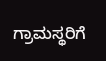ಗ್ರಾಮಸ್ಥರಿಗೆ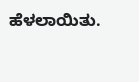ಹೆಳಲಾಯಿತು.